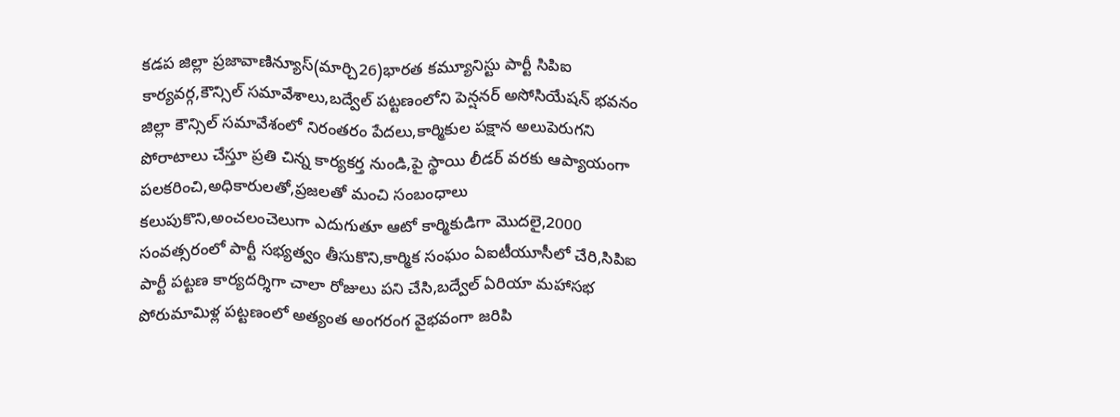కడప జిల్లా ప్రజావాణిన్యూస్(మార్చి26)భారత కమ్యూనిస్టు పార్టీ సిపిఐ కార్యవర్గ,కౌన్సిల్ సమావేశాలు,బద్వేల్ పట్టణంలోని పెన్షనర్ అసోసియేషన్ భవనం జిల్లా కౌన్సిల్ సమావేశంలో నిరంతరం పేదలు,కార్మికుల పక్షాన అలుపెరుగని పోరాటాలు చేస్తూ ప్రతి చిన్న కార్యకర్త నుండి,పై స్థాయి లీడర్ వరకు ఆప్యాయంగా పలకరించి,అధికారులతో,ప్రజలతో మంచి సంబంధాలు కలుపుకొని,అంచలంచెలుగా ఎదుగుతూ ఆటో కార్మికుడిగా మొదలై,2000 సంవత్సరంలో పార్టీ సభ్యత్వం తీసుకొని,కార్మిక సంఘం ఏఐటీయూసీలో చేరి,సిపిఐ పార్టీ పట్టణ కార్యదర్శిగా చాలా రోజులు పని చేసి,బద్వేల్ ఏరియా మహాసభ పోరుమామిళ్ల పట్టణంలో అత్యంత అంగరంగ వైభవంగా జరిపి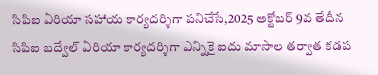సిపిఐ ఏరియా సహాయ కార్యదర్శిగా పనిచేసే,2025 అక్టోబర్ 9వ తేదీన సిపిఐ బద్వేల్ ఏరియా కార్యదర్శిగా ఎన్నికై ఐదు మాసాల తర్వాత కడప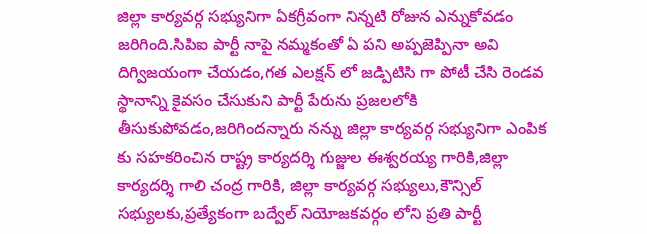జిల్లా కార్యవర్గ సభ్యునిగా ఏకగ్రీవంగా నిన్నటి రోజున ఎన్నుకోవడం జరిగింది.సిపిఐ పార్టీ నాపై నమ్మకంతో ఏ పని అప్పజెప్పినా అవి దిగ్విజయంగా చేయడం,గత ఎలక్షన్ లో జడ్పిటిసి గా పోటీ చేసి రెండవ స్థానాన్ని కైవసం చేసుకుని పార్టీ పేరును ప్రజలలోకి తీసుకుపోవడం,జరిగిందన్నారు నన్ను జిల్లా కార్యవర్గ సభ్యునిగా ఎంపిక కు సహకరించిన రాష్ట్ర కార్యదర్శి గుజ్జుల ఈశ్వరయ్య గారికి,జిల్లా కార్యదర్శి గాలి చంద్ర గారికి, జిల్లా కార్యవర్గ సభ్యులు,కౌన్సిల్ సభ్యులకు,ప్రత్యేకంగా బద్వేల్ నియోజకవర్గం లోని ప్రతి పార్టీ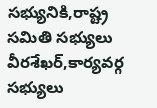సభ్యునికి,రాష్ట్ర సమితి సభ్యులు వీరశేఖర్,కార్యవర్గ సభ్యులు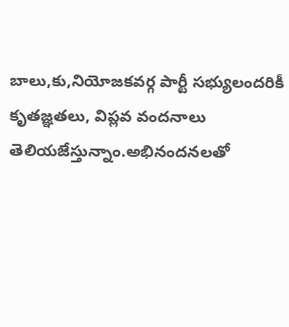బాలు,కు,నియోజకవర్గ పార్టీ సభ్యులందరికీ కృతజ్ఞతలు, విప్లవ వందనాలు తెలియజేస్తున్నాం.అభినందనలతో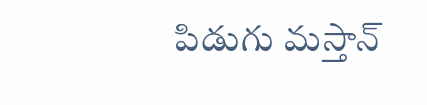పిడుగు మస్తాన్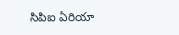సిపిఐ ఏరియా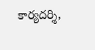కార్యదర్శి,